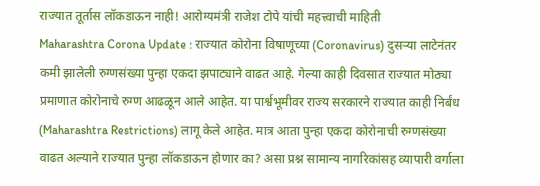राज्यात तूर्तास लॉकडाऊन नाही! आरोग्यमंत्री राजेश टोपे यांची महत्त्वाची माहिती
Maharashtra Corona Update : राज्यात कोरोना विषाणूच्या (Coronavirus) दुसऱ्या लाटेनंतर कमी झालेली रुग्णसंख्या पुन्हा एकदा झपाट्याने वाढत आहे. गेल्या काही दिवसात राज्यात मोठ्या प्रमाणात कोरोनाचे रुग्ण आढळून आले आहेत. या पार्श्वभूमीवर राज्य सरकारने राज्यात काही निर्बंध (Maharashtra Restrictions) लागू केले आहेत. मात्र आता पुन्हा एकदा कोरोनाची रुग्णसंख्या वाढत अल्याने राज्यात पुन्हा लॉकडाऊन होणार का? असा प्रश्न सामान्य नागरिकांसह व्यापारी वर्गाला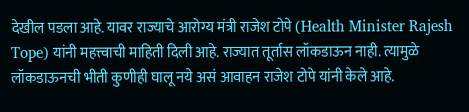देखील पडला आहे. यावर राज्याचे आरोग्य मंत्री राजेश टोपे (Health Minister Rajesh Tope) यांनी महत्त्वाची माहिती दिली आहे. राज्यात तूर्तास लॉकडाऊन नाही. त्यामुळे लॉकडाऊनची भीती कुणीही घालू नये असं आवाहन राजेश टोपे यांनी केले आहे.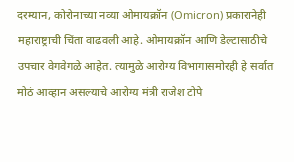दरम्यान, कोरोनाच्या नव्या ओमायक्रॉन (Omicron) प्रकारानेही महाराष्ट्राची चिंता वाढवली आहे. ओमायक्रॉन आणि डेल्टासाठीचे उपचार वेगवेगळे आहेत. त्यामुळे आरोग्य विभागासमोरही हे सर्वात मोठं आव्हान असल्याचे आरोग्य मंत्री राजेश टोपे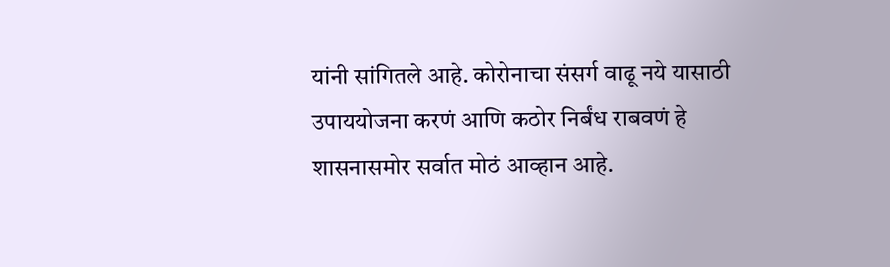यांनी सांगितले आहे. कोरोनाचा संसर्ग वाढू नये यासाठी उपाययोजना करणं आणि कठोर निर्बंध राबवणं हे शासनासमोर सर्वात मोठं आव्हान आहे.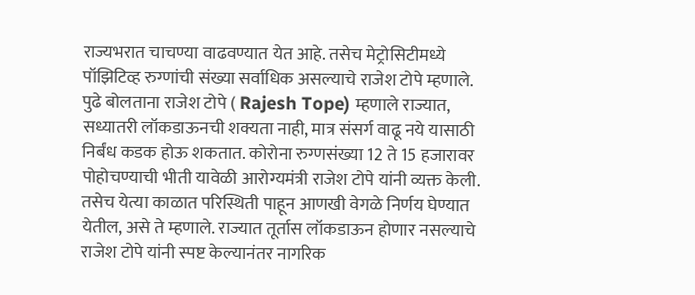राज्यभरात चाचण्या वाढवण्यात येत आहे. तसेच मेट्रोसिटीमध्ये पॉझिटिव्ह रुग्णांची संख्या सर्वाधिक असल्याचे राजेश टोपे म्हणाले.
पुढे बोलताना राजेश टोपे ( Rajesh Tope) म्हणाले राज्यात, सध्यातरी लॉकडाऊनची शक्यता नाही, मात्र संसर्ग वाढू नये यासाठी निर्बंध कडक होऊ शकतात. कोरोना रुग्णसंख्या 12 ते 15 हजारावर पोहोचण्याची भीती यावेळी आरोग्यमंत्री राजेश टोपे यांनी व्यक्त केली. तसेच येत्या काळात परिस्थिती पाहून आणखी वेगळे निर्णय घेण्यात येतील, असे ते म्हणाले. राज्यात तूर्तास लॉकडाऊन होणार नसल्याचे राजेश टोपे यांनी स्पष्ट केल्यानंतर नागरिक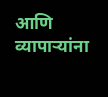आणि व्यापाऱ्यांना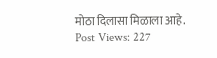मोठा दिलासा मिळाला आहे.
Post Views: 227